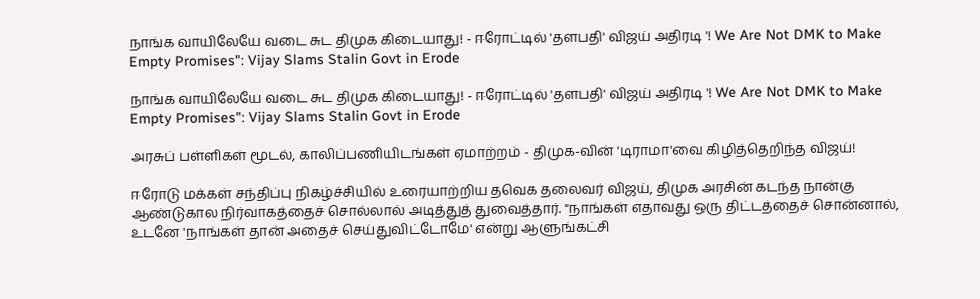நாங்க வாயிலேயே வடை சுட திமுக கிடையாது! - ஈரோட்டில் 'தளபதி' விஜய் அதிரடி '! We Are Not DMK to Make Empty Promises": Vijay Slams Stalin Govt in Erode

நாங்க வாயிலேயே வடை சுட திமுக கிடையாது! - ஈரோட்டில் 'தளபதி' விஜய் அதிரடி '! We Are Not DMK to Make Empty Promises": Vijay Slams Stalin Govt in Erode

அரசுப் பள்ளிகள் மூடல், காலிப்பணியிடங்கள் ஏமாற்றம் - திமுக-வின் 'டிராமா'வை கிழித்தெறிந்த விஜய்!

ஈரோடு மக்கள் சந்திப்பு நிகழ்ச்சியில் உரையாற்றிய தவெக தலைவர் விஜய், திமுக அரசின் கடந்த நான்கு ஆண்டுகால நிர்வாகத்தைச் சொல்லால் அடித்துத் துவைத்தார். "நாங்கள் எதாவது ஒரு திட்டத்தைச் சொன்னால், உடனே 'நாங்கள் தான் அதைச் செய்துவிட்டோமே' என்று ஆளுங்கட்சி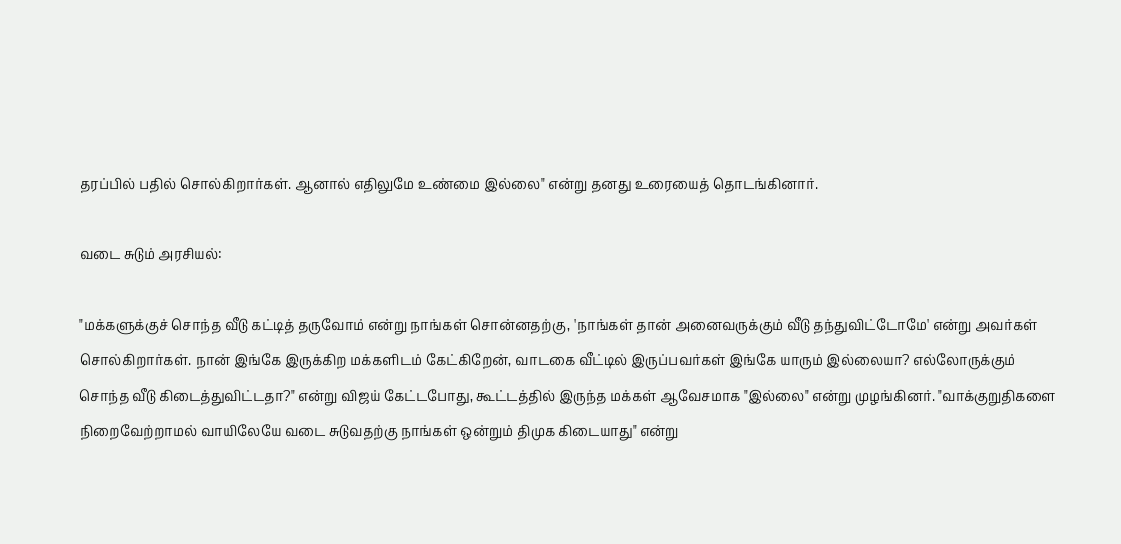தரப்பில் பதில் சொல்கிறார்கள். ஆனால் எதிலுமே உண்மை இல்லை" என்று தனது உரையைத் தொடங்கினார்.

வடை சுடும் அரசியல்:

"மக்களுக்குச் சொந்த வீடு கட்டித் தருவோம் என்று நாங்கள் சொன்னதற்கு, 'நாங்கள் தான் அனைவருக்கும் வீடு தந்துவிட்டோமே' என்று அவர்கள் சொல்கிறார்கள். நான் இங்கே இருக்கிற மக்களிடம் கேட்கிறேன், வாடகை வீட்டில் இருப்பவர்கள் இங்கே யாரும் இல்லையா? எல்லோருக்கும் சொந்த வீடு கிடைத்துவிட்டதா?" என்று விஜய் கேட்டபோது, கூட்டத்தில் இருந்த மக்கள் ஆவேசமாக "இல்லை" என்று முழங்கினர். "வாக்குறுதிகளை நிறைவேற்றாமல் வாயிலேயே வடை சுடுவதற்கு நாங்கள் ஒன்றும் திமுக கிடையாது" என்று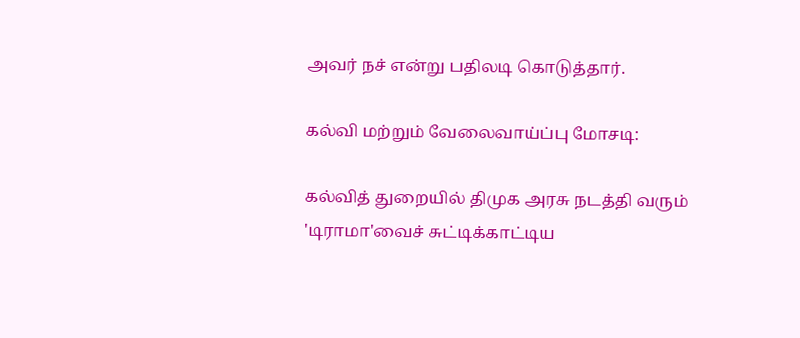அவர் நச் என்று பதிலடி கொடுத்தார்.

கல்வி மற்றும் வேலைவாய்ப்பு மோசடி:

கல்வித் துறையில் திமுக அரசு நடத்தி வரும் 'டிராமா'வைச் சுட்டிக்காட்டிய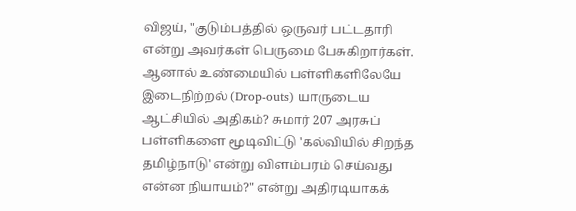விஜய், "குடும்பத்தில் ஒருவர் பட்டதாரி என்று அவர்கள் பெருமை பேசுகிறார்கள். ஆனால் உண்மையில் பள்ளிகளிலேயே இடைநிற்றல் (Drop-outs) யாருடைய ஆட்சியில் அதிகம்? சுமார் 207 அரசுப் பள்ளிகளை மூடிவிட்டு 'கல்வியில் சிறந்த தமிழ்நாடு' என்று விளம்பரம் செய்வது என்ன நியாயம்?" என்று அதிரடியாகக்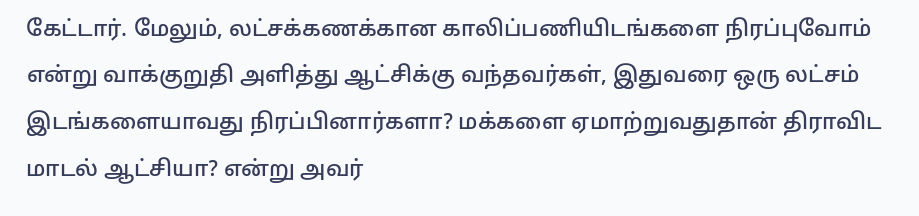கேட்டார். மேலும், லட்சக்கணக்கான காலிப்பணியிடங்களை நிரப்புவோம் என்று வாக்குறுதி அளித்து ஆட்சிக்கு வந்தவர்கள், இதுவரை ஒரு லட்சம் இடங்களையாவது நிரப்பினார்களா? மக்களை ஏமாற்றுவதுதான் திராவிட மாடல் ஆட்சியா? என்று அவர்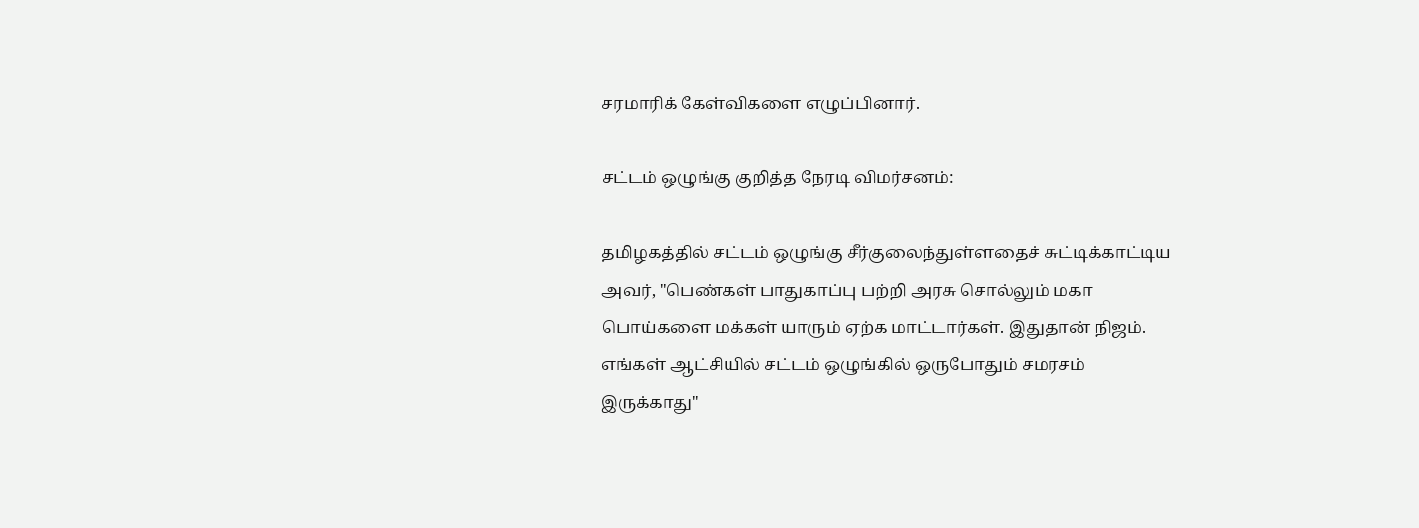சரமாரிக் கேள்விகளை எழுப்பினார்.

சட்டம் ஒழுங்கு குறித்த நேரடி விமர்சனம்:

தமிழகத்தில் சட்டம் ஒழுங்கு சீர்குலைந்துள்ளதைச் சுட்டிக்காட்டிய அவர், "பெண்கள் பாதுகாப்பு பற்றி அரசு சொல்லும் மகா பொய்களை மக்கள் யாரும் ஏற்க மாட்டார்கள். இதுதான் நிஜம். எங்கள் ஆட்சியில் சட்டம் ஒழுங்கில் ஒருபோதும் சமரசம் இருக்காது"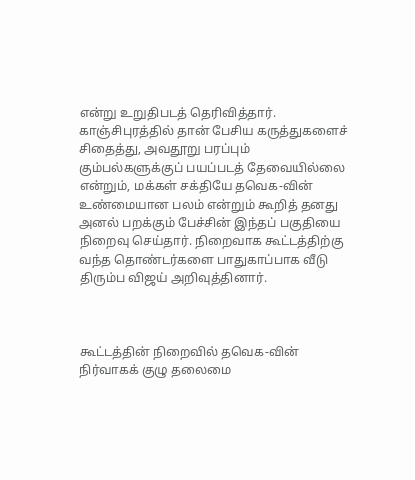என்று உறுதிபடத் தெரிவித்தார். காஞ்சிபுரத்தில் தான் பேசிய கருத்துகளைச் சிதைத்து, அவதூறு பரப்பும் கும்பல்களுக்குப் பயப்படத் தேவையில்லை என்றும், மக்கள் சக்தியே தவெக-வின் உண்மையான பலம் என்றும் கூறித் தனது அனல் பறக்கும் பேச்சின் இந்தப் பகுதியை நிறைவு செய்தார். நிறைவாக கூட்டத்திற்கு வந்த தொண்டர்களை பாதுகாப்பாக வீடு திரும்ப விஜய் அறிவுத்தினார்.



கூட்டத்தின் நிறைவில் தவெக-வின் நிர்வாகக் குழு தலைமை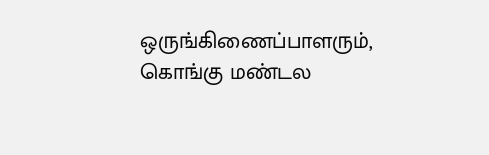ஒருங்கிணைப்பாளரும், கொங்கு மண்டல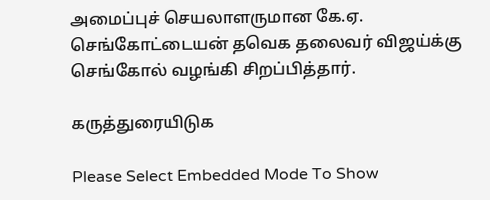அமைப்புச் செயலாளருமான கே.ஏ. செங்கோட்டையன் தவெக தலைவர் விஜய்க்கு செங்கோல் வழங்கி சிறப்பித்தார்.

கருத்துரையிடுக

Please Select Embedded Mode To Show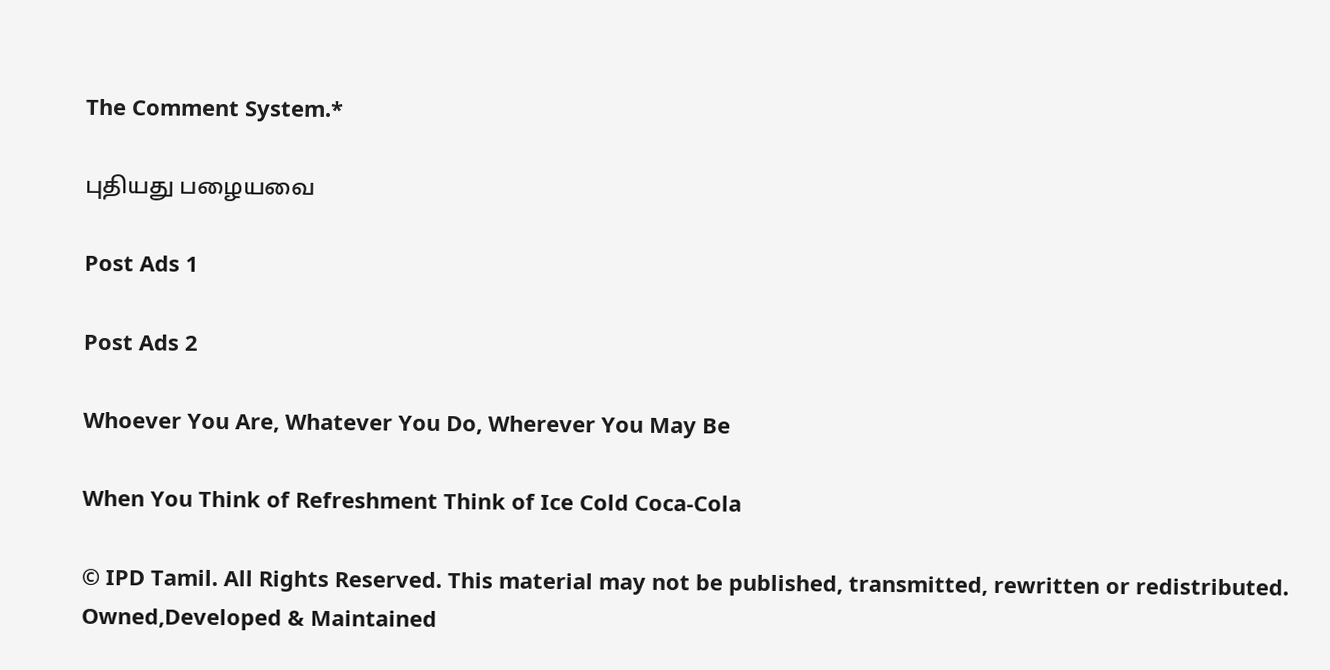The Comment System.*

புதியது பழையவை

Post Ads 1

Post Ads 2

Whoever You Are, Whatever You Do, Wherever You May Be

When You Think of Refreshment Think of Ice Cold Coca-Cola

© IPD Tamil. All Rights Reserved. This material may not be published, transmitted, rewritten or redistributed.
Owned,Developed & Maintained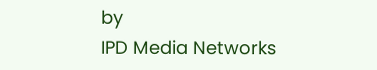by
IPD Media Networks